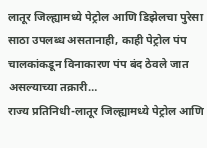लातूर जिल्ह्यामध्ये पेट्रोल आणि डिझेलचा पुरेसा साठा उपलब्ध असतानाही, काही पेट्रोल पंप चालकांकडून विनाकारण पंप बंद ठेवले जात असल्याच्या तक्रारी…
राज्य प्रतिनिधी-लातूर जिल्ह्यामध्ये पेट्रोल आणि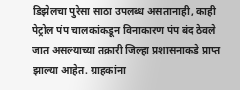डिझेलचा पुरेसा साठा उपलब्ध असतानाही, काही पेट्रोल पंप चालकांकडून विनाकारण पंप बंद ठेवले जात असल्याच्या तक्रारी जिल्हा प्रशासनाकडे प्राप्त झाल्या आहेत. ग्राहकांना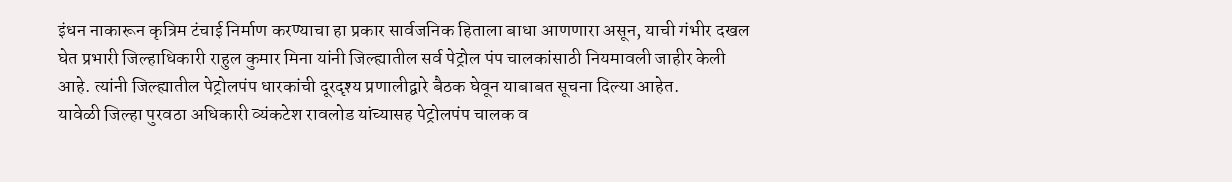इंधन नाकारून कृत्रिम टंचाई निर्माण करण्याचा हा प्रकार सार्वजनिक हिताला बाधा आणणारा असून, याची गंभीर दखल घेत प्रभारी जिल्हाधिकारी राहुल कुमार मिना यांनी जिल्ह्यातील सर्व पेट्रोल पंप चालकांसाठी नियमावली जाहीर केली आहे. त्यांनी जिल्ह्यातील पेट्रोलपंप धारकांची दूरदृश्य प्रणालीद्वारे बैठक घेवून याबाबत सूचना दिल्या आहेत.
यावेळी जिल्हा पुरवठा अधिकारी व्यंकटेश रावलोड यांच्यासह पेट्रोलपंप चालक व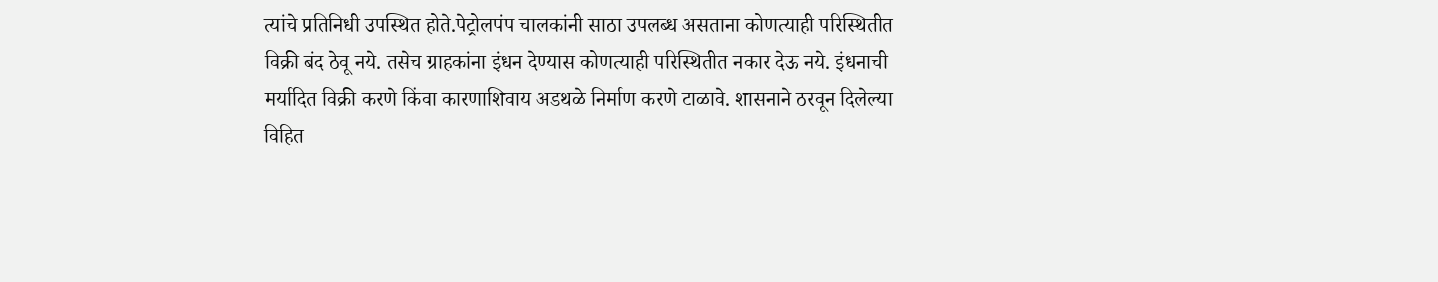त्यांचे प्रतिनिधी उपस्थित होते.पेट्रोलपंप चालकांनी साठा उपलब्ध असताना कोणत्याही परिस्थितीत विक्री बंद ठेवू नये. तसेच ग्राहकांना इंधन देण्यास कोणत्याही परिस्थितीत नकार देऊ नये. इंधनाची मर्यादित विक्री करणे किंवा कारणाशिवाय अडथळे निर्माण करणे टाळावे. शासनाने ठरवून दिलेल्या विहित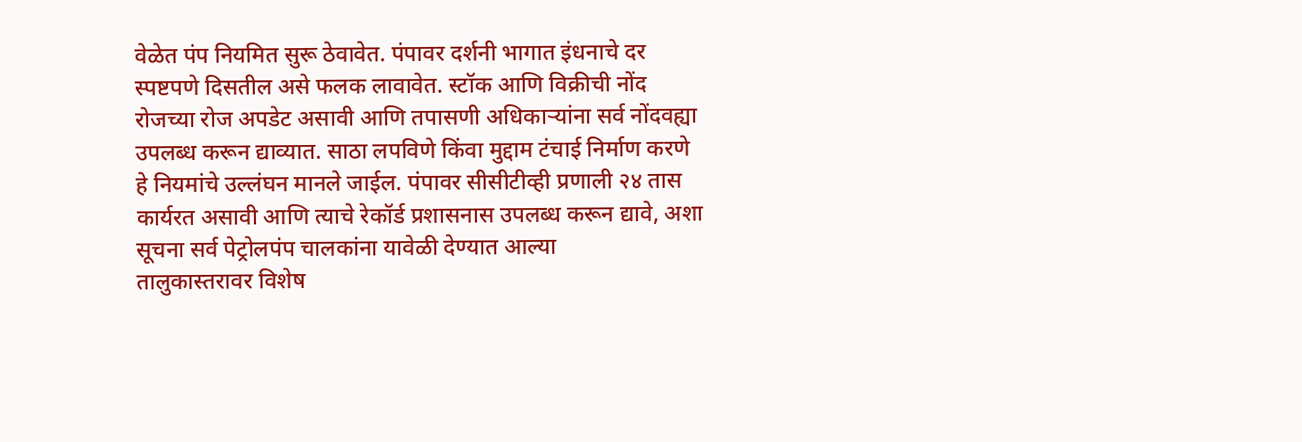वेळेत पंप नियमित सुरू ठेवावेत. पंपावर दर्शनी भागात इंधनाचे दर स्पष्टपणे दिसतील असे फलक लावावेत. स्टॉक आणि विक्रीची नोंद रोजच्या रोज अपडेट असावी आणि तपासणी अधिकाऱ्यांना सर्व नोंदवह्या उपलब्ध करून द्याव्यात. साठा लपविणे किंवा मुद्दाम टंचाई निर्माण करणे हे नियमांचे उल्लंघन मानले जाईल. पंपावर सीसीटीव्ही प्रणाली २४ तास कार्यरत असावी आणि त्याचे रेकॉर्ड प्रशासनास उपलब्ध करून द्यावे, अशा सूचना सर्व पेट्रोलपंप चालकांना यावेळी देण्यात आल्या
तालुकास्तरावर विशेष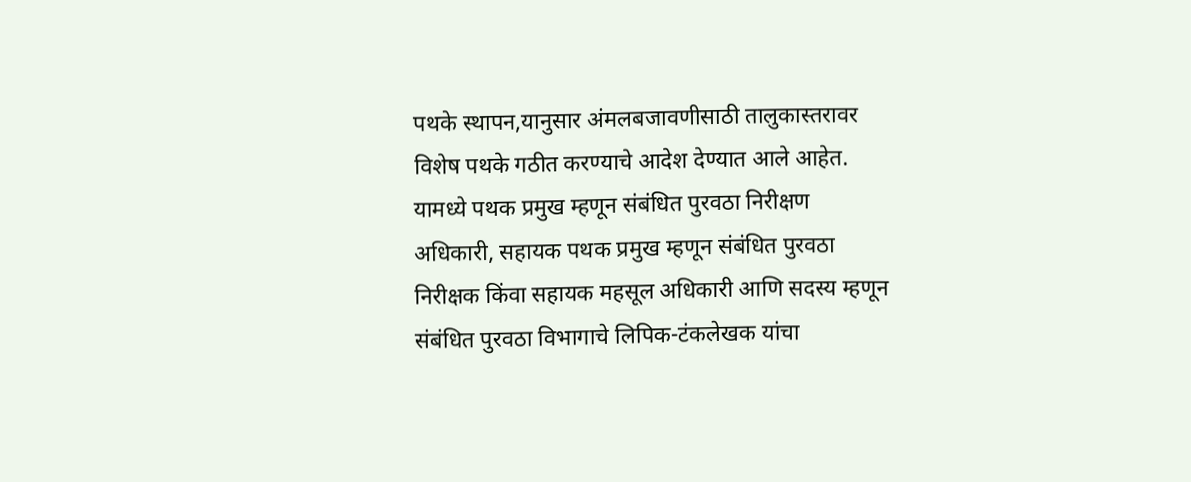पथके स्थापन,यानुसार अंमलबजावणीसाठी तालुकास्तरावर विशेष पथके गठीत करण्याचे आदेश देण्यात आले आहेत. यामध्ये पथक प्रमुख म्हणून संबंधित पुरवठा निरीक्षण अधिकारी, सहायक पथक प्रमुख म्हणून संबंधित पुरवठा निरीक्षक किंवा सहायक महसूल अधिकारी आणि सदस्य म्हणून संबंधित पुरवठा विभागाचे लिपिक-टंकलेखक यांचा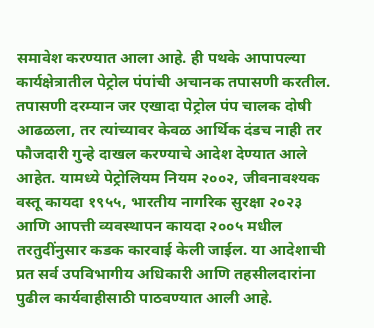समावेश करण्यात आला आहे. ही पथके आपापल्या कार्यक्षेत्रातील पेट्रोल पंपांची अचानक तपासणी करतील.
तपासणी दरम्यान जर एखादा पेट्रोल पंप चालक दोषी आढळला, तर त्यांच्यावर केवळ आर्थिक दंडच नाही तर फौजदारी गुन्हे दाखल करण्याचे आदेश देण्यात आले आहेत. यामध्ये पेट्रोलियम नियम २००२, जीवनावश्यक वस्तू कायदा १९५५, भारतीय नागरिक सुरक्षा २०२३ आणि आपत्ती व्यवस्थापन कायदा २००५ मधील तरतुदींनुसार कडक कारवाई केली जाईल. या आदेशाची प्रत सर्व उपविभागीय अधिकारी आणि तहसीलदारांना पुढील कार्यवाहीसाठी पाठवण्यात आली आहे.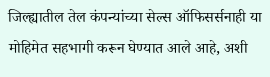जिल्ह्यातील तेल कंपन्यांच्या सेल्स ऑफिसर्सनाही या मोहिमेत सहभागी करून घेण्यात आले आहे, अशी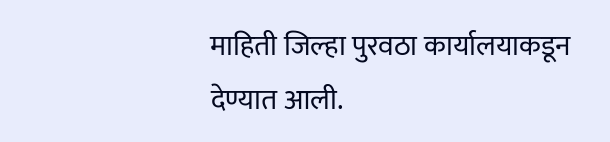माहिती जिल्हा पुरवठा कार्यालयाकडून देण्यात आली.